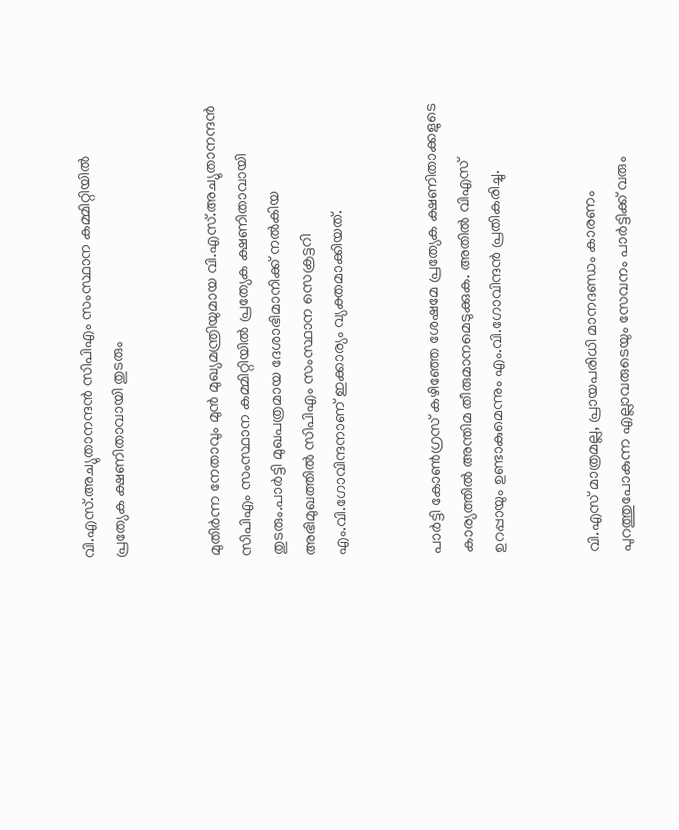വി.എസ്.അച്യുതാനന്ദന്‍ സിപിഎം സംസ്ഥാന കമ്മിറ്റിയില്‍ പ്രത്യേക ക്ഷണിതാവായി തുടരും


മുതിര്‍ന്ന നേതാവും മുന്‍ മുഖ്യമന്ത്രിയുമായ വി.എസ്.അച്യുതാനന്ദന്‍ സിപിഎം സംസ്ഥാന കമ്മിറ്റിയില്‍ പ്രത്യേക ക്ഷണിതാവായി തുടരും.പാര്‍ട്ടി മുഖപത്രമായ ദേശാഭിമാനിക്ക് നല്‍കിയ അഭിമുഖത്തില്‍ സിപിഎം സംസ്ഥാന സെക്രട്ടറി എം.വി.ഗോവിന്ദനാണ് ഇക്കാര്യം വ്യക്തമാക്കിയത്.


പാര്‍ട്ടി കോണ്‍ഗ്രസ് കഴിഞ്ഞേ ശേഷമേ പ്രത്യേക ക്ഷണിതാക്കളുടെ കാര്യത്തില്‍ അന്തിമ തീരുമാനമെടുക്കുക. അതില്‍ വിഎസ് ഉറപ്പായും ഉണ്ടാകുമെന്നും എം.വി.ഗോവിന്ദന്‍ പ്രതികരിച്ചു.


വി.എസ് മാത്രമല്ല, പ്രായപരിധി മാനദണ്ഡം കാരണം പുറത്തുപോകുന്ന എല്ലാവരുടെയും സേവനം പാര്‍ട്ടിക്ക് വരും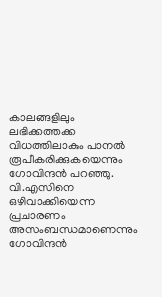കാലങ്ങളിലും ലഭിക്കത്തക്ക വിധത്തിലാകും പാനല്‍ രൂപീകരിക്കുകയെന്നും ഗോവിന്ദന്‍ പറഞ്ഞു. വി.എസിനെ ഒഴിവാക്കിയെന്ന പ്രചാരണം അസംബന്ധമാണെന്നും ഗോവിന്ദൻ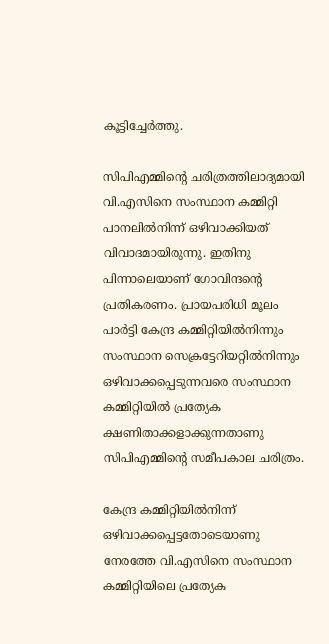കൂട്ടിച്ചേർത്തു.

സിപിഎമ്മിന്‍റെ ചരിത്രത്തിലാദ്യമായി വി.എസിനെ സംസ്ഥാന കമ്മിറ്റി പാനലില്‍നിന്ന് ഒഴിവാക്കിയത് വിവാദമായിരുന്നു. ഇതിനു പിന്നാലെയാണ് ഗോവിന്ദന്‍റെ പ്രതികരണം. പ്രായപരിധി മൂലം പാർട്ടി കേന്ദ്ര കമ്മിറ്റിയില്‍നിന്നും സംസ്ഥാന സെക്രട്ടേറിയറ്റില്‍നിന്നും ഒഴിവാക്കപ്പെടുന്നവരെ സംസ്ഥാന കമ്മിറ്റിയില്‍ പ്രത്യേക ക്ഷണിതാക്കളാക്കുന്നതാണു സിപിഎമ്മിന്‍റെ സമീപകാല ചരിത്രം.

കേന്ദ്ര കമ്മിറ്റിയില്‍നിന്ന് ഒഴിവാക്കപ്പെട്ടതോടെയാണു നേരത്തേ വി.എസിനെ സംസ്ഥാന കമ്മിറ്റിയിലെ പ്രത്യേക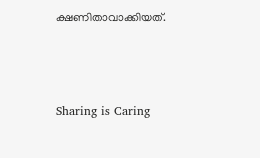ക്ഷണിതാവാക്കിയത്.



Sharing is Caring